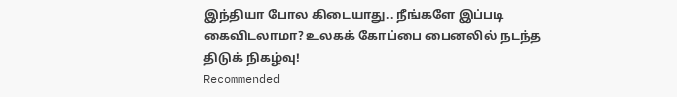இந்தியா போல கிடையாது.. நீங்களே இப்படி கைவிடலாமா? உலகக் கோப்பை பைனலில் நடந்த திடுக் நிகழ்வு!
Recommended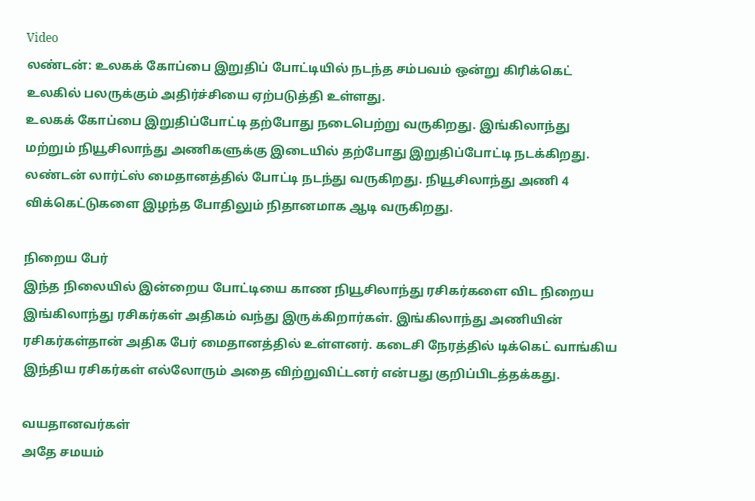Video
லண்டன்: உலகக் கோப்பை இறுதிப் போட்டியில் நடந்த சம்பவம் ஒன்று கிரிக்கெட் உலகில் பலருக்கும் அதிர்ச்சியை ஏற்படுத்தி உள்ளது.
உலகக் கோப்பை இறுதிப்போட்டி தற்போது நடைபெற்று வருகிறது. இங்கிலாந்து மற்றும் நியூசிலாந்து அணிகளுக்கு இடையில் தற்போது இறுதிப்போட்டி நடக்கிறது.
லண்டன் லார்ட்ஸ் மைதானத்தில் போட்டி நடந்து வருகிறது. நியூசிலாந்து அணி 4 விக்கெட்டுகளை இழந்த போதிலும் நிதானமாக ஆடி வருகிறது.

நிறைய பேர்
இந்த நிலையில் இன்றைய போட்டியை காண நியூசிலாந்து ரசிகர்களை விட நிறைய இங்கிலாந்து ரசிகர்கள் அதிகம் வந்து இருக்கிறார்கள். இங்கிலாந்து அணியின் ரசிகர்கள்தான் அதிக பேர் மைதானத்தில் உள்ளனர். கடைசி நேரத்தில் டிக்கெட் வாங்கிய இந்திய ரசிகர்கள் எல்லோரும் அதை விற்றுவிட்டனர் என்பது குறிப்பிடத்தக்கது.

வயதானவர்கள்
அதே சமயம்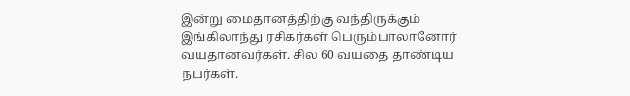இன்று மைதானத்திற்கு வந்திருக்கும் இங்கிலாந்து ரசிகர்கள் பெரும்பாலானோர் வயதானவர்கள். சில 60 வயதை தாண்டிய நபர்கள்.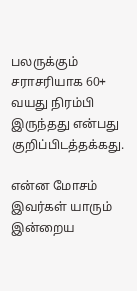பலருக்கும் சராசரியாக 60+ வயது நிரம்பி இருந்தது என்பது குறிப்பிடத்தக்கது.

என்ன மோசம்
இவர்கள் யாரும் இன்றைய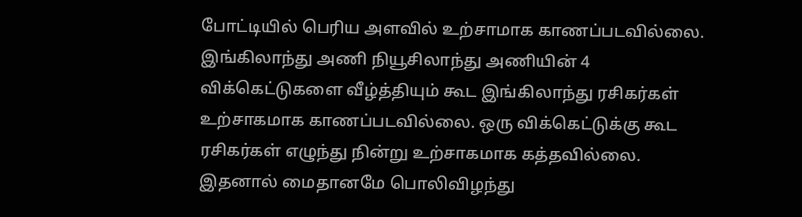போட்டியில் பெரிய அளவில் உற்சாமாக காணப்படவில்லை. இங்கிலாந்து அணி நியூசிலாந்து அணியின் 4 விக்கெட்டுகளை வீழ்த்தியும் கூட இங்கிலாந்து ரசிகர்கள் உற்சாகமாக காணப்படவில்லை. ஒரு விக்கெட்டுக்கு கூட ரசிகர்கள் எழுந்து நின்று உற்சாகமாக கத்தவில்லை. இதனால் மைதானமே பொலிவிழந்து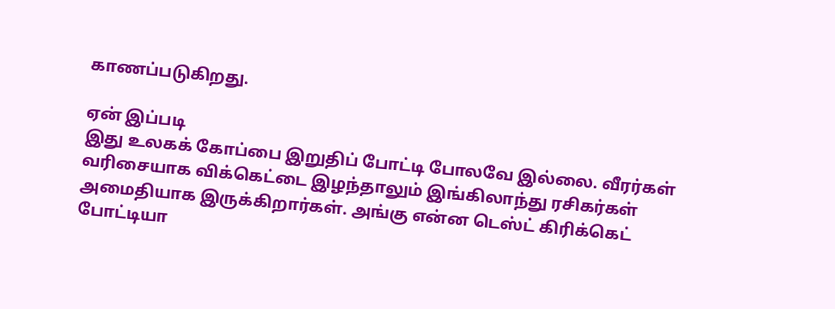காணப்படுகிறது.

ஏன் இப்படி
இது உலகக் கோப்பை இறுதிப் போட்டி போலவே இல்லை. வீரர்கள் வரிசையாக விக்கெட்டை இழந்தாலும் இங்கிலாந்து ரசிகர்கள் அமைதியாக இருக்கிறார்கள். அங்கு என்ன டெஸ்ட் கிரிக்கெட் போட்டியா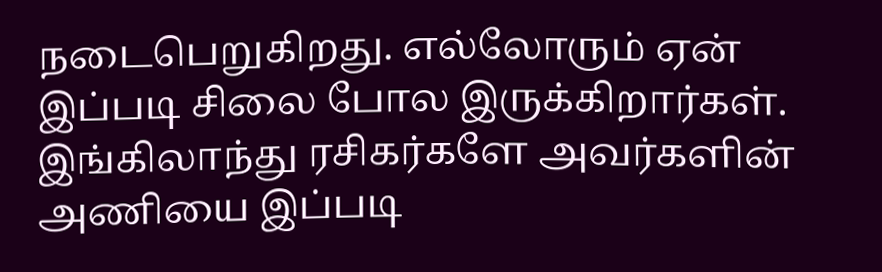நடைபெறுகிறது. எல்லோரும் ஏன் இப்படி சிலை போல இருக்கிறார்கள். இங்கிலாந்து ரசிகர்களே அவர்களின் அணியை இப்படி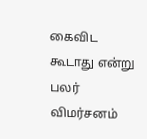கைவிட கூடாது என்று பலர் விமர்சனம்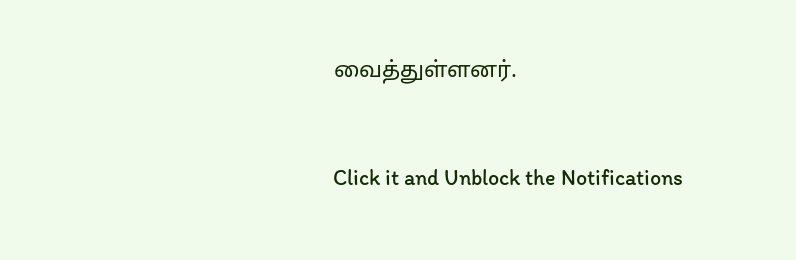வைத்துள்ளனர்.


Click it and Unblock the Notifications